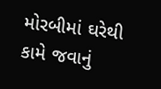મોરબીમાં ઘરેથી કામે જવાનું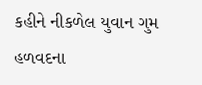કહીને નીકળેલ યુવાન ગુમ હળવદના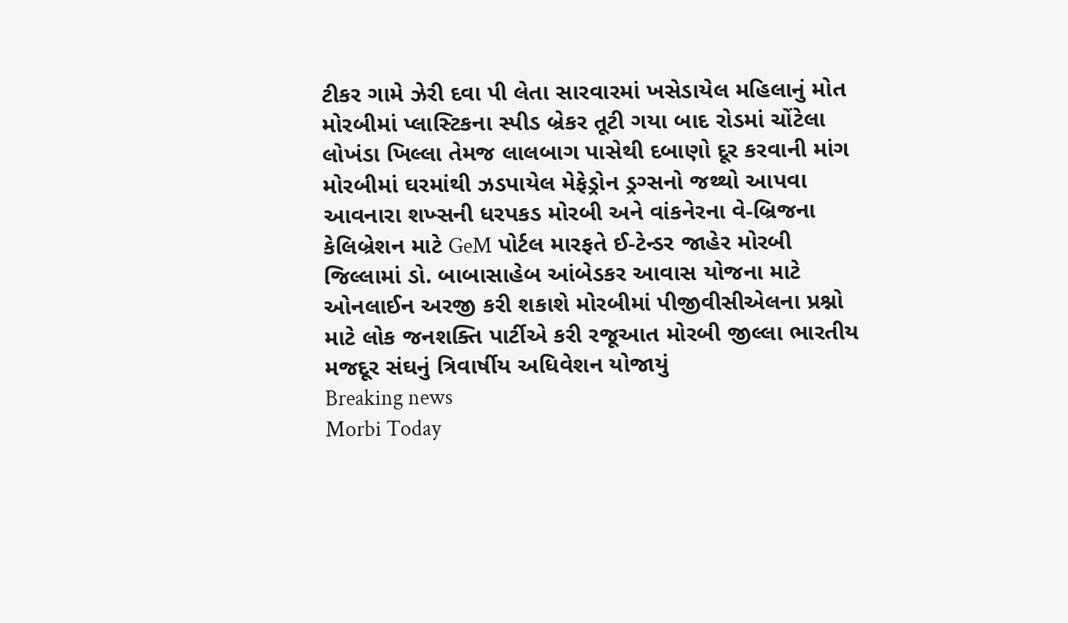ટીકર ગામે ઝેરી દવા પી લેતા સારવારમાં ખસેડાયેલ મહિલાનું મોત મોરબીમાં પ્લાસ્ટિકના સ્પીડ બ્રેકર તૂટી ગયા બાદ રોડમાં ચોંટેલા લોખંડા ખિલ્લા તેમજ લાલબાગ પાસેથી દબાણો દૂર કરવાની માંગ મોરબીમાં ઘરમાંથી ઝડપાયેલ મેફેડ્રોન ડ્રગ્સનો જથ્થો આપવા આવનારા શખ્સની ધરપકડ મોરબી અને વાંકનેરના વે-બ્રિજના કેલિબ્રેશન માટે GeM પોર્ટલ મારફતે ઈ-ટેન્ડર જાહેર મોરબી જિલ્લામાં ડો. બાબાસાહેબ આંબેડકર આવાસ યોજના માટે ઓનલાઈન અરજી કરી શકાશે મોરબીમાં પીજીવીસીએલના પ્રશ્નો માટે લોક જનશક્તિ પાર્ટીએ કરી રજૂઆત મોરબી જીલ્લા ભારતીય મજદૂર સંઘનું ત્રિવાર્ષીય અધિવેશન યોજાયું
Breaking news
Morbi Today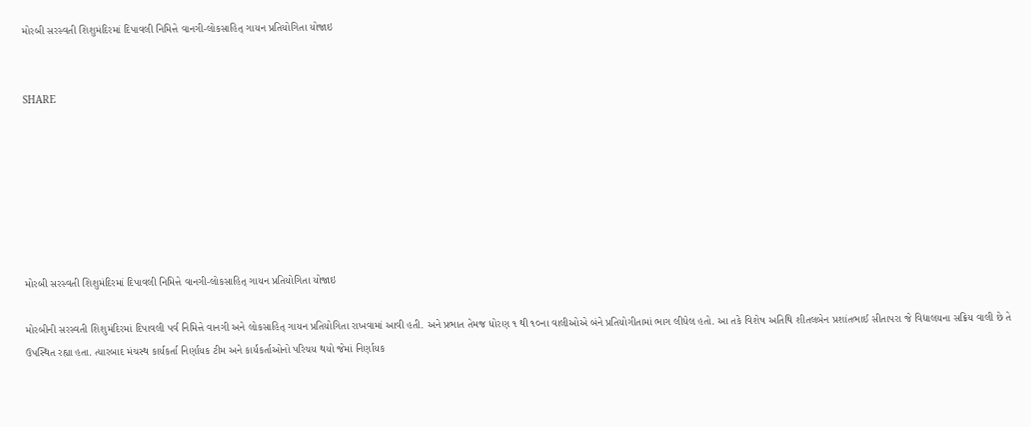મોરબી સરસ્વતી શિશુમંદિરમાં દિપાવલી નિમિત્તે વાનગી-લોકસાહિત્ ગાયન પ્રતિયોગિતા યોજાઇ


SHARE







મોરબી સરસ્વતી શિશુમંદિરમાં દિપાવલી નિમિત્તે વાનગી-લોકસાહિત્ ગાયન પ્રતિયોગિતા યોજાઇ

મોરબીની સરસ્વતી શિશુમંદિરમાં દિપાવલી પર્વ નિમિત્તે વાનગી અને લોકસાહિત્ ગાયન પ્રતિયોગિતા રાખવામાં આવી હતી. અને પ્રભાત તેમજ ધોરણ ૧ થી ૧૦ના વાલીઓએ બંને પ્રતિયોગીતામાં ભાગ લીધેલ હતો. આ તકે વિશેષ અતિથિ શીતલબેન પ્રશાંતભાઈ સીતાપરા જે વિદ્યાલયના સક્રિય વાલી છે તે ઉપસ્થિત રહ્યા હતા. ત્યારબાદ મંચસ્થ કાર્યકર્તા નિર્ણાયક ટીમ અને કાર્યકર્તાઓનો પરિચય થયો જેમાં નિર્ણાયક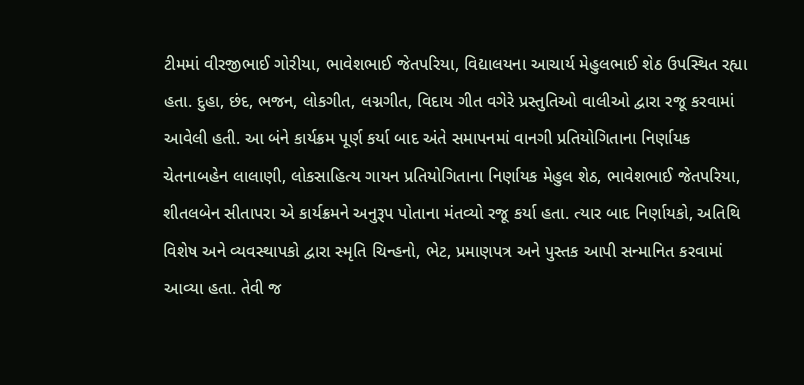ટીમમાં વીરજીભાઈ ગોરીયા, ભાવેશભાઈ જેતપરિયા, વિદ્યાલયના આચાર્ય મેહુલભાઈ શેઠ ઉપસ્થિત રહ્યા હતા. દુહા, છંદ, ભજન, લોકગીત, લગ્નગીત, વિદાય ગીત વગેરે પ્રસ્તુતિઓ વાલીઓ દ્વારા રજૂ કરવામાં આવેલી હતી. આ બંને કાર્યક્રમ પૂર્ણ કર્યા બાદ અંતે સમાપનમાં વાનગી પ્રતિયોગિતાના નિર્ણાયક ચેતનાબહેન લાલાણી, લોકસાહિત્ય ગાયન પ્રતિયોગિતાના નિર્ણાયક મેહુલ શેઠ, ભાવેશભાઈ જેતપરિયા, શીતલબેન સીતાપરા એ કાર્યક્રમને અનુરૂપ પોતાના મંતવ્યો રજૂ કર્યા હતા. ત્યાર બાદ નિર્ણાયકો, અતિથિ વિશેષ અને વ્યવસ્થાપકો દ્વારા સ્મૃતિ ચિન્હનો, ભેટ, પ્રમાણપત્ર અને પુસ્તક આપી સન્માનિત કરવામાં આવ્યા હતા. તેવી જ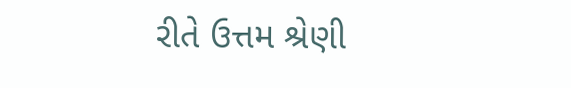રીતે ઉત્તમ શ્રેણી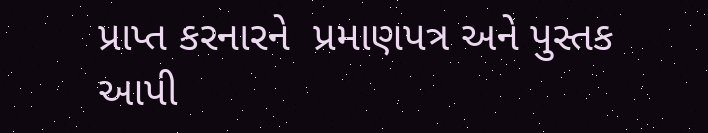પ્રાપ્ત કરનારને  પ્રમાણપત્ર અને પુસ્તક આપી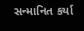સન્માનિત કર્યા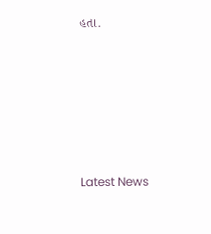હતા.






Latest News